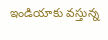ఇండియాకు వస్తున్న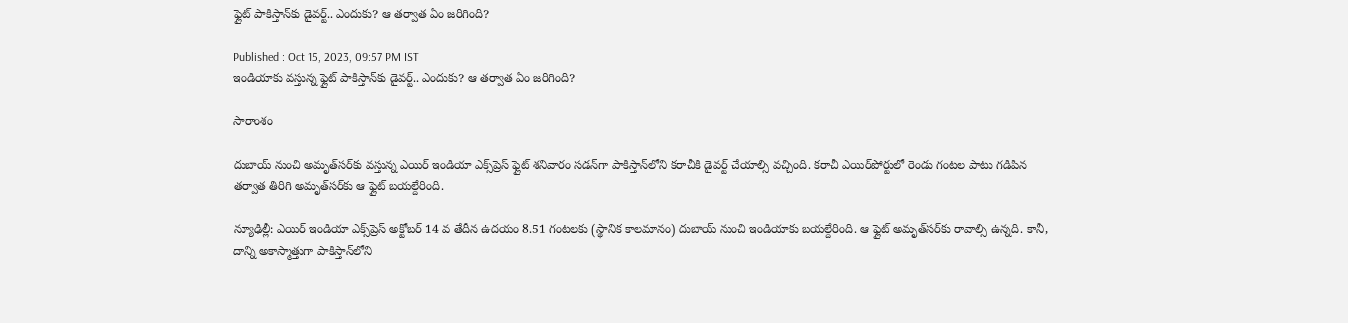ఫ్లైట్ పాకిస్తాన్‌కు డైవర్ట్.. ఎందుకు? ఆ తర్వాత ఏం జరిగింది?

Published : Oct 15, 2023, 09:57 PM IST
ఇండియాకు వస్తున్న ఫ్లైట్ పాకిస్తాన్‌కు డైవర్ట్.. ఎందుకు? ఆ తర్వాత ఏం జరిగింది?

సారాంశం

దుబాయ్ నుంచి అమృత్‌సర్‌కు వస్తున్న ఎయిర్ ఇండియా ఎక్స్‌ప్రెస్ ఫ్లైట్ శనివారం సడన్‌గా పాకిస్తాన్‌లోని కరాచీకి డైవర్ట్ చేయాల్సి వచ్చింది. కరాచీ ఎయిర్‌పోర్టులో రెండు గంటల పాటు గడిపిన తర్వాత తిరిగి అమృత్‌సర్‌కు ఆ ఫ్లైట్ బయల్దేరింది.

న్యూఢిల్లీ: ఎయిర్ ఇండియా ఎక్స్‌ప్రెస్ అక్టోబర్ 14 వ తేదీన ఉదయం 8.51 గంటలకు (స్థానిక కాలమానం) దుబాయ్ నుంచి ఇండియాకు బయల్దేరింది. ఆ ఫ్లైట్ అమృత్‌సర్‌కు రావాల్సి ఉన్నది. కానీ, దాన్ని అకాస్మాత్తుగా పాకిస్తాన్‌లోని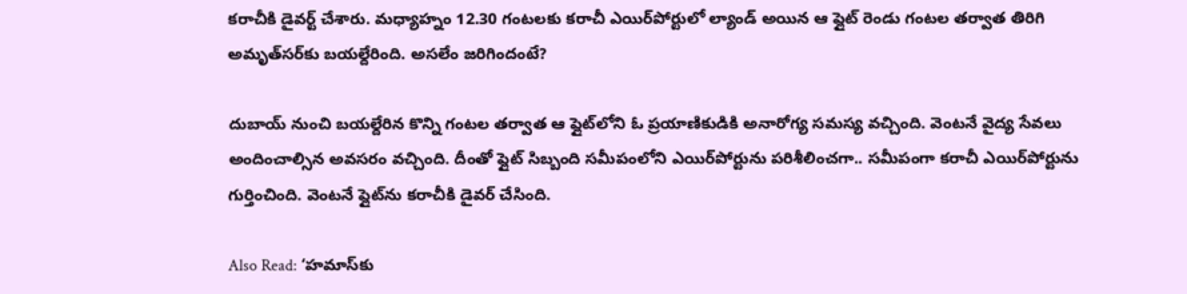కరాచీకి డైవర్ట్ చేశారు. మధ్యాహ్నం 12.30 గంటలకు కరాచీ ఎయిర్‌పోర్టులో ల్యాండ్ అయిన ఆ ఫ్లైట్ రెండు గంటల తర్వాత తిరిగి అమృత్‌సర్‌కు బయల్దేరింది. అసలేం జరిగిందంటే?

దుబాయ్ నుంచి బయల్దేరిన కొన్ని గంటల తర్వాత ఆ ఫ్లైట్‌లోని ఓ ప్రయాణికుడికి అనారోగ్య సమస్య వచ్చింది. వెంటనే వైద్య సేవలు అందించాల్సిన అవసరం వచ్చింది. దీంతో ఫ్లైట్ సిబ్బంది సమీపంలోని ఎయిర్‌పోర్టును పరిశీలించగా.. సమీపంగా కరాచీ ఎయిర్‌పోర్టును గుర్తించింది. వెంటనే ఫ్లైట్‌ను కరాచీకి డైవర్ చేసింది.

Also Read: ‘హమాస్‌కు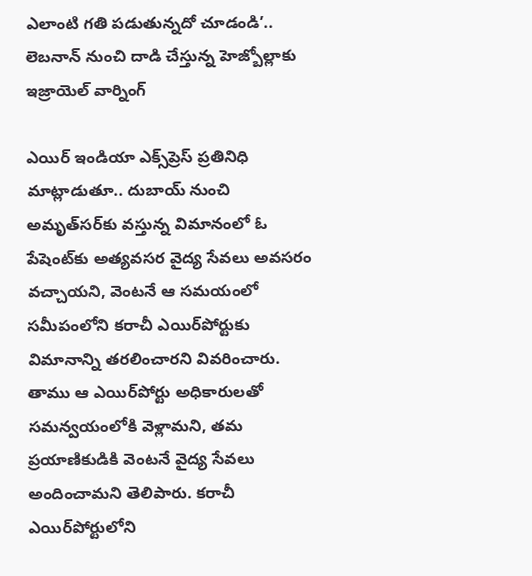ఎలాంటి గతి పడుతున్నదో చూడండి’.. లెబనాన్ నుంచి దాడి చేస్తున్న హెజ్బోల్లాకు ఇజ్రాయెల్ వార్నింగ్

ఎయిర్‌ ఇండియా ఎక్స్‌ప్రెస్ ప్రతినిధి మాట్లాడుతూ.. దుబాయ్ నుంచి అమృత్‌సర్‌కు వస్తున్న విమానంలో ఓ పేషెంట్‌కు అత్యవసర వైద్య సేవలు అవసరం వచ్చాయని, వెంటనే ఆ సమయంలో సమీపంలోని కరాచీ ఎయిర్‌పోర్టుకు విమానాన్ని తరలించారని వివరించారు. తాము ఆ ఎయిర్‌పోర్టు అధికారులతో సమన్వయంలోకి వెళ్లామని, తమ ప్రయాణికుడికి వెంటనే వైద్య సేవలు అందించామని తెలిపారు. కరాచీ ఎయిర్‌పోర్టులోని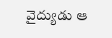వైద్యుడు ఆ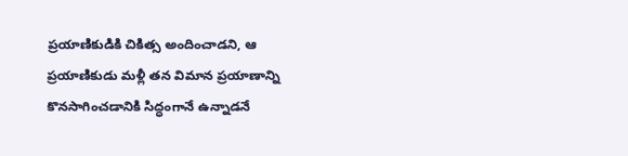ప్రయాణికుడికి చికిత్స అందించాడని, ఆ ప్రయాణికుడు మళ్లీ తన విమాన ప్రయాణాన్ని కొనసాగించడానికి సిద్ధంగానే ఉన్నాడనే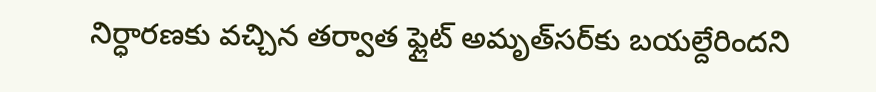నిర్ధారణకు వచ్చిన తర్వాత ఫ్లైట్ అమృత్‌సర్‌కు బయల్దేరిందని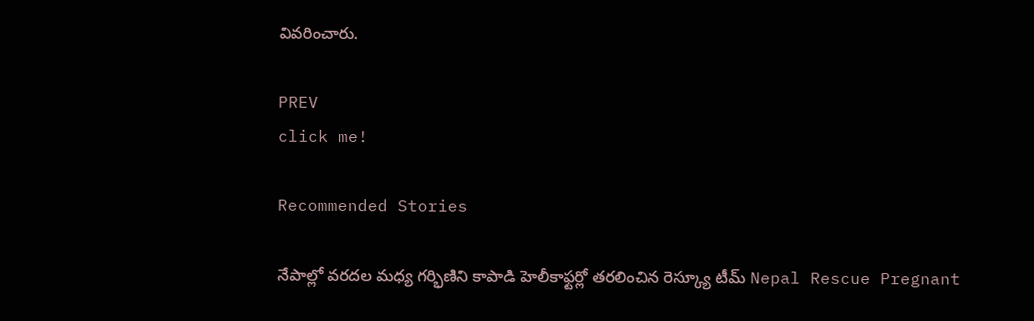వివరించారు.

PREV
click me!

Recommended Stories

నేపాల్లో వరదల మధ్య గర్భిణిని కాపాడి హెలీకాఫ్టర్లో తరలించిన రెస్క్యూ టీమ్ Nepal Rescue Pregnant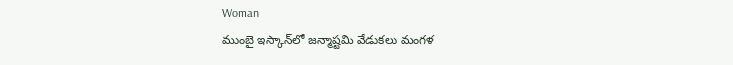Woman
ముంబై ఇస్కాన్‌లో జన్మాష్టమి వేడుకలు మంగళ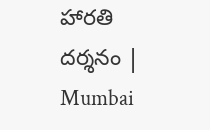హారతి దర్శనం | Mumbai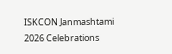ISKCON Janmashtami 2026 Celebrations